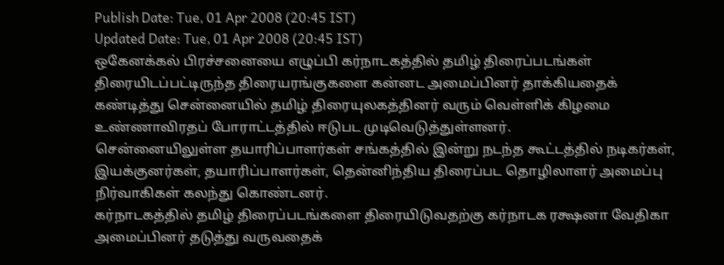Publish Date: Tue, 01 Apr 2008 (20:45 IST)
Updated Date: Tue, 01 Apr 2008 (20:45 IST)
ஒகேனக்கல் பிரச்சனையை எழுப்பி கர்நாடகத்தில் தமிழ் திரைப்படங்கள் திரையிடப்பட்டிருந்த திரையரங்குகளை கன்னட அமைப்பினர் தாக்கியதைக் கண்டித்து சென்னையில் தமிழ் திரையுலகத்தினர் வரும் வெள்ளிக் கிழமை உண்ணாவிரதப் போராட்டத்தில் ஈடுபட முடிவெடுத்துள்ளனர்.
சென்னையிலுள்ள தயாரிப்பாளர்கள் சங்கத்தில் இன்று நடந்த கூட்டத்தில் நடிகர்கள், இயக்குனர்கள், தயாரிப்பாளர்கள், தென்னிந்திய திரைப்பட தொழிலாளர் அமைப்பு நிர்வாகிகள் கலந்து கொண்டனர்.
கர்நாடகத்தில் தமிழ் திரைப்படங்களை திரையிடுவதற்கு கர்நாடக ரக்ஷனா வேதிகா அமைப்பினர் தடுத்து வருவதைக்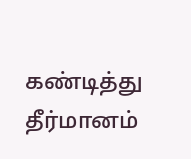கண்டித்து தீர்மானம்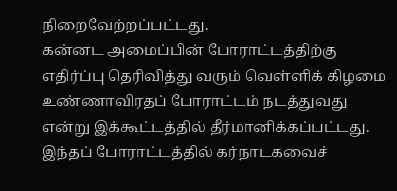நிறைவேற்றப்பட்டது.
கன்னட அமைப்பின் போராட்டத்திற்கு எதிர்ப்பு தெரிவித்து வரும் வெள்ளிக் கிழமை உண்ணாவிரதப் போராட்டம் நடத்துவது என்று இக்கூட்டத்தில் தீர்மானிக்கப்பட்டது. இந்தப் போராட்டத்தில் கர்நாடகவைச்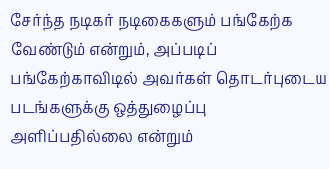சேர்ந்த நடிகர் நடிகைகளும் பங்கேற்க வேண்டும் என்றும், அப்படிப் பங்கேற்காவிடில் அவர்கள் தொடர்புடைய படங்களுக்கு ஒத்துழைப்பு அளிப்பதில்லை என்றும்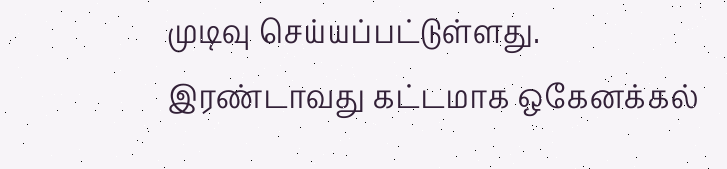முடிவு செய்யப்பட்டுள்ளது.
இரண்டாவது கட்டமாக ஒகேனக்கல்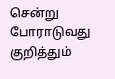சென்று போராடுவது குறித்தும்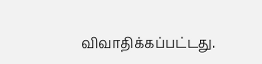விவாதிக்கப்பட்டது.